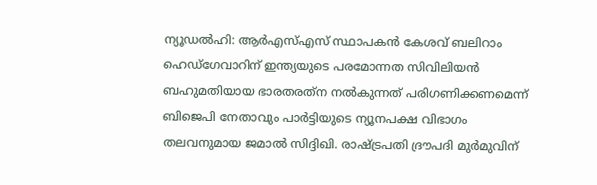ന്യൂഡല്‍ഹി: ആര്‍എസ്എസ് സ്ഥാപകന്‍ കേശവ് ബലിറാം ഹെഡ്‌ഗേവാറിന് ഇന്ത്യയുടെ പരമോന്നത സിവിലിയന്‍ ബഹുമതിയായ ഭാരതരത്‌ന നല്‍കുന്നത് പരിഗണിക്കണമെന്ന് ബിജെപി നേതാവും പാര്‍ട്ടിയുടെ ന്യൂനപക്ഷ വിഭാഗം തലവനുമായ ജമാല്‍ സിദ്ദിഖി. രാഷ്ട്രപതി ദ്രൗപദി മുര്‍മുവിന്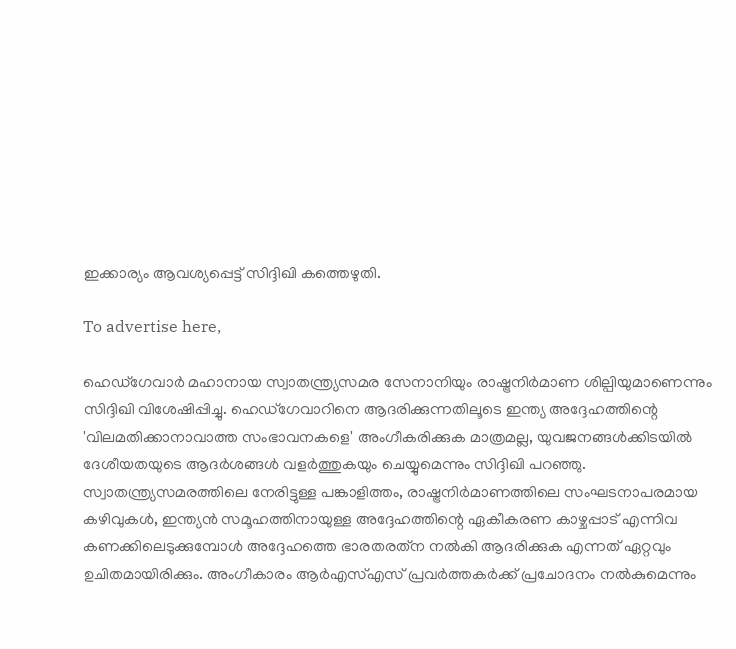ഇക്കാര്യം ആവശ്യപ്പെട്ട് സിദ്ദിഖി കത്തെഴുതി.

To advertise here,

ഹെഡ്‌ഗേവാര്‍ മഹാനായ സ്വാതന്ത്ര്യസമര സേനാനിയും രാഷ്ട്രനിര്‍മാണ ശില്പിയുമാണെന്നും സിദ്ദിഖി വിശേഷിപ്പിച്ചു. ഹെഡ്‌ഗേവാറിനെ ആദരിക്കുന്നതിലൂടെ ഇന്ത്യ അദ്ദേഹത്തിന്റെ 'വിലമതിക്കാനാവാത്ത സംഭാവനകളെ' അംഗീകരിക്കുക മാത്രമല്ല, യുവജനങ്ങള്‍ക്കിടയില്‍ ദേശീയതയുടെ ആദര്‍ശങ്ങള്‍ വളര്‍ത്തുകയും ചെയ്യുമെന്നും സിദ്ദിഖി പറഞ്ഞു. സ്വാതന്ത്ര്യസമരത്തിലെ നേരിട്ടുള്ള പങ്കാളിത്തം, രാഷ്ട്രനിര്‍മാണത്തിലെ സംഘടനാപരമായ കഴിവുകള്‍, ഇന്ത്യന്‍ സമൂഹത്തിനായുള്ള അദ്ദേഹത്തിന്റെ ഏകീകരണ കാഴ്ചപ്പാട് എന്നിവ കണക്കിലെടുക്കുമ്പോള്‍ അദ്ദേഹത്തെ ഭാരതരത്‌ന നല്‍കി ആദരിക്കുക എന്നത് ഏറ്റവും ഉചിതമായിരിക്കും. അംഗീകാരം ആര്‍എസ്എസ് പ്രവര്‍ത്തകര്‍ക്ക് പ്രചോദനം നല്‍കുമെന്നും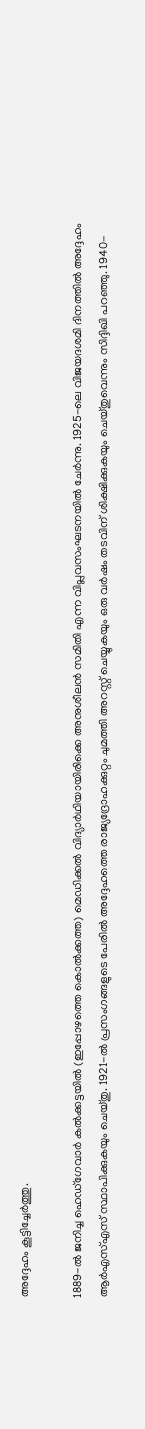അദ്ദേഹം കൂട്ടിച്ചേര്‍ത്തു.

1889-ല്‍ ജനിച്ച ഹെഡ്‌ഗേവാര്‍ കല്‍ക്കട്ടയില്‍ (ഇപ്പോഴത്തെ കൊല്‍ക്കത്ത) മെഡിക്കല്‍ വിദ്യാര്‍ഥിയായിരിക്കെ അനുശീലന്‍ സമിതി എന്ന വിപ്ലവസംഘടനയില്‍ ചേര്‍ന്നു. 1925-ലെ വിജയദശമി ദിനത്തില്‍ അദ്ദേഹം ആര്‍എസ്എസ് സ്ഥാപിക്കുകയും ചെയ്തു. 1921-ല്‍ പ്രസംഗങ്ങളുടെ പേരില്‍ അദ്ദേഹത്തെ രാജ്യദ്രോഹക്കുറ്റം ചുമത്തി അറസ്റ്റ് ചെയ്യുകയും ഒരു വര്‍ഷം തടവിന് ശിക്ഷിക്കുകയും ചെയ്തുവെന്നും സിദ്ദിഖി പറഞ്ഞു. 1940-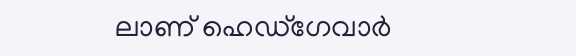ലാണ് ഹെഡ്‌ഗേവാര്‍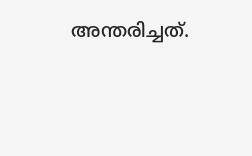അന്തരിച്ചത്.